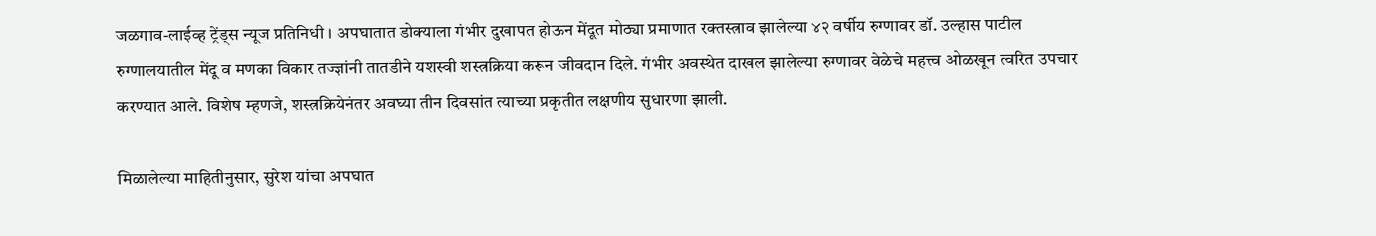जळगाव-लाईव्ह ट्रेंड्स न्यूज प्रतिनिधी । अपघातात डोक्याला गंभीर दुखापत होऊन मेंदूत मोठ्या प्रमाणात रक्तस्त्राव झालेल्या ४२ वर्षीय रुग्णावर डॉ. उल्हास पाटील रुग्णालयातील मेंदू व मणका विकार तज्ज्ञांनी तातडीने यशस्वी शस्त्रक्रिया करून जीवदान दिले. गंभीर अवस्थेत दाखल झालेल्या रुग्णावर वेळेचे महत्त्व ओळखून त्वरित उपचार करण्यात आले. विशेष म्हणजे, शस्त्रक्रियेनंतर अवघ्या तीन दिवसांत त्याच्या प्रकृतीत लक्षणीय सुधारणा झाली.

मिळालेल्या माहितीनुसार, सुरेश यांचा अपघात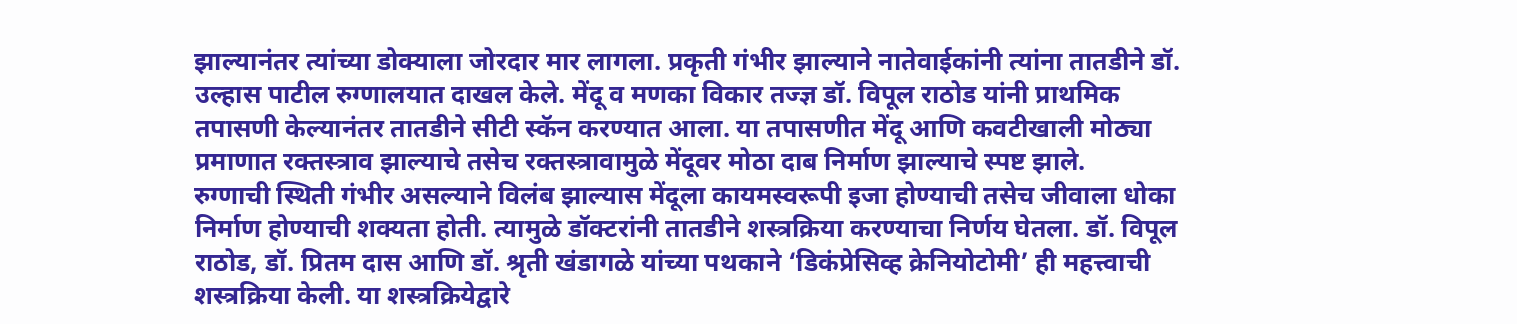झाल्यानंतर त्यांच्या डोक्याला जोरदार मार लागला. प्रकृती गंभीर झाल्याने नातेवाईकांनी त्यांना तातडीने डॉ. उल्हास पाटील रुग्णालयात दाखल केले. मेंदू व मणका विकार तज्ज्ञ डॉ. विपूल राठोड यांनी प्राथमिक तपासणी केल्यानंतर तातडीने सीटी स्कॅन करण्यात आला. या तपासणीत मेंदू आणि कवटीखाली मोठ्या प्रमाणात रक्तस्त्राव झाल्याचे तसेच रक्तस्त्रावामुळे मेंदूवर मोठा दाब निर्माण झाल्याचे स्पष्ट झाले.
रुग्णाची स्थिती गंभीर असल्याने विलंब झाल्यास मेंदूला कायमस्वरूपी इजा होण्याची तसेच जीवाला धोका निर्माण होण्याची शक्यता होती. त्यामुळे डॉक्टरांनी तातडीने शस्त्रक्रिया करण्याचा निर्णय घेतला. डॉ. विपूल राठोड, डॉ. प्रितम दास आणि डॉ. श्रृती खंडागळे यांच्या पथकाने ‘डिकंप्रेसिव्ह क्रेनियोटोमी’ ही महत्त्वाची शस्त्रक्रिया केली. या शस्त्रक्रियेद्वारे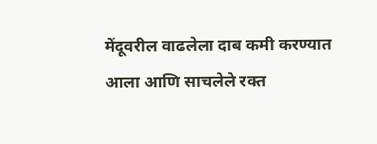मेंदूवरील वाढलेला दाब कमी करण्यात आला आणि साचलेले रक्त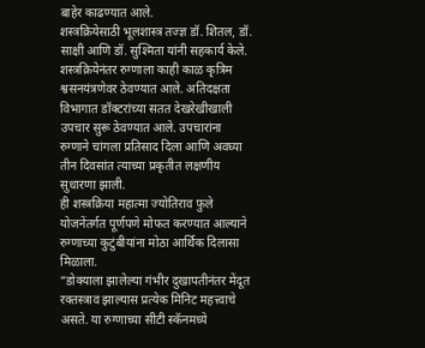बाहेर काढण्यात आले.
शस्त्रक्रियेसाठी भूलशास्त्र तज्ज्ञ डॉ. शितल, डॉ. साक्षी आणि डॉ. सुश्मिता यांनी सहकार्य केले. शस्त्रक्रियेनंतर रुग्णाला काही काळ कृत्रिम श्वसनयंत्रणेवर ठेवण्यात आले. अतिदक्षता विभागात डॉक्टरांच्या सतत देखरेखीखाली उपचार सुरू ठेवण्यात आले. उपचारांना रुग्णाने चांगला प्रतिसाद दिला आणि अवघ्या तीन दिवसांत त्याच्या प्रकृतीत लक्षणीय सुधारणा झाली.
ही शस्त्रक्रिया महात्मा ज्योतिराव फुले योजनेंतर्गत पूर्णपणे मोफत करण्यात आल्याने रुग्णाच्या कुटुंबीयांना मोठा आर्थिक दिलासा मिळाला.
“डोक्याला झालेल्या गंभीर दुखापतीनंतर मेंदूत रक्तस्त्राव झाल्यास प्रत्येक मिनिट महत्त्वाचे असते. या रुग्णाच्या सीटी स्कॅनमध्ये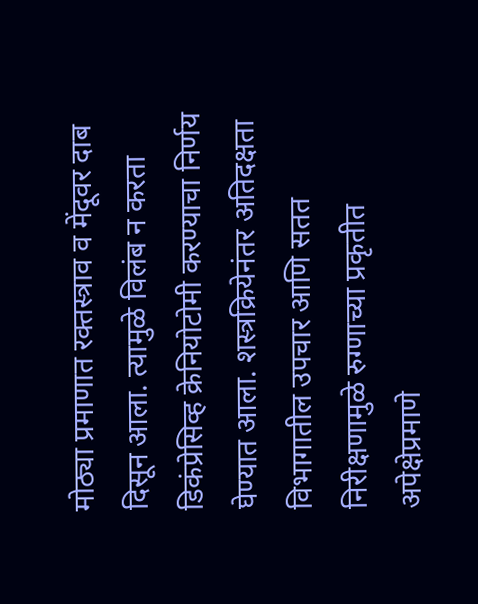मोठ्या प्रमाणात रक्तस्त्राव व मेंदूवर दाब दिसून आला. त्यामुळे विलंब न करता डिकंप्रेसिव्ह क्रेनियोटोमी करण्याचा निर्णय घेण्यात आला. शस्त्रक्रियेनंतर अतिदक्षता विभागातील उपचार आणि सतत निरीक्षणामुळे रुग्णाच्या प्रकृतीत अपेक्षेप्रमाणे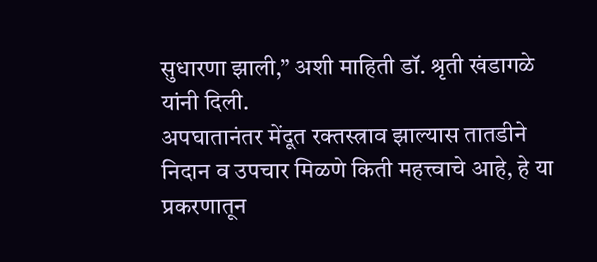सुधारणा झाली,” अशी माहिती डॉ. श्रृती खंडागळे यांनी दिली.
अपघातानंतर मेंदूत रक्तस्त्राव झाल्यास तातडीने निदान व उपचार मिळणे किती महत्त्वाचे आहे, हे या प्रकरणातून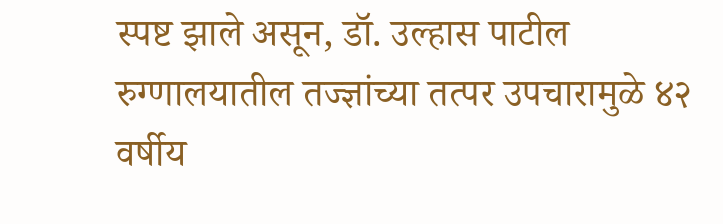स्पष्ट झाले असून, डॉ. उल्हास पाटील रुग्णालयातील तज्ज्ञांच्या तत्पर उपचारामुळे ४२ वर्षीय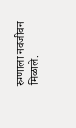रुग्णाला नवजीवन मिळाले.